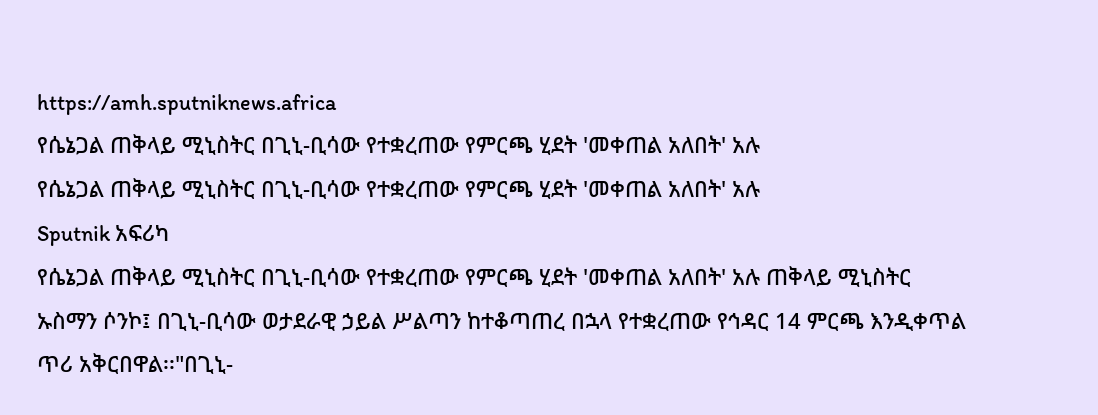https://amh.sputniknews.africa
የሴኔጋል ጠቅላይ ሚኒስትር በጊኒ-ቢሳው የተቋረጠው የምርጫ ሂደት 'መቀጠል አለበት' አሉ
የሴኔጋል ጠቅላይ ሚኒስትር በጊኒ-ቢሳው የተቋረጠው የምርጫ ሂደት 'መቀጠል አለበት' አሉ
Sputnik አፍሪካ
የሴኔጋል ጠቅላይ ሚኒስትር በጊኒ-ቢሳው የተቋረጠው የምርጫ ሂደት 'መቀጠል አለበት' አሉ ጠቅላይ ሚኒስትር ኡስማን ሶንኮ፤ በጊኒ-ቢሳው ወታደራዊ ኃይል ሥልጣን ከተቆጣጠረ በኋላ የተቋረጠው የኅዳር 14 ምርጫ እንዲቀጥል ጥሪ አቅርበዋል፡፡"በጊኒ-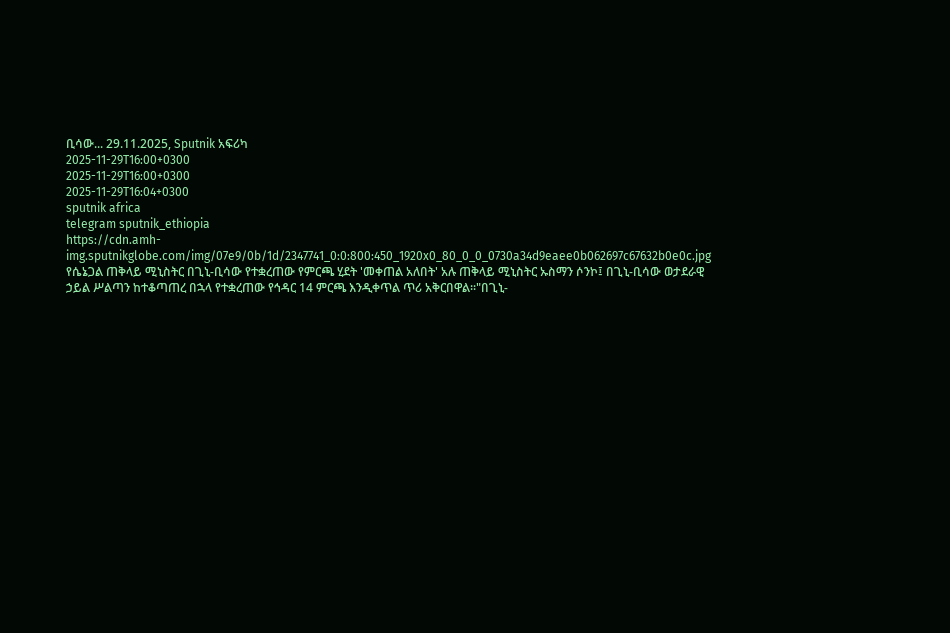ቢሳው... 29.11.2025, Sputnik አፍሪካ
2025-11-29T16:00+0300
2025-11-29T16:00+0300
2025-11-29T16:04+0300
sputnik africa
telegram sputnik_ethiopia
https://cdn.amh-img.sputnikglobe.com/img/07e9/0b/1d/2347741_0:0:800:450_1920x0_80_0_0_0730a34d9eaee0b062697c67632b0e0c.jpg
የሴኔጋል ጠቅላይ ሚኒስትር በጊኒ-ቢሳው የተቋረጠው የምርጫ ሂደት 'መቀጠል አለበት' አሉ ጠቅላይ ሚኒስትር ኡስማን ሶንኮ፤ በጊኒ-ቢሳው ወታደራዊ ኃይል ሥልጣን ከተቆጣጠረ በኋላ የተቋረጠው የኅዳር 14 ምርጫ እንዲቀጥል ጥሪ አቅርበዋል፡፡"በጊኒ-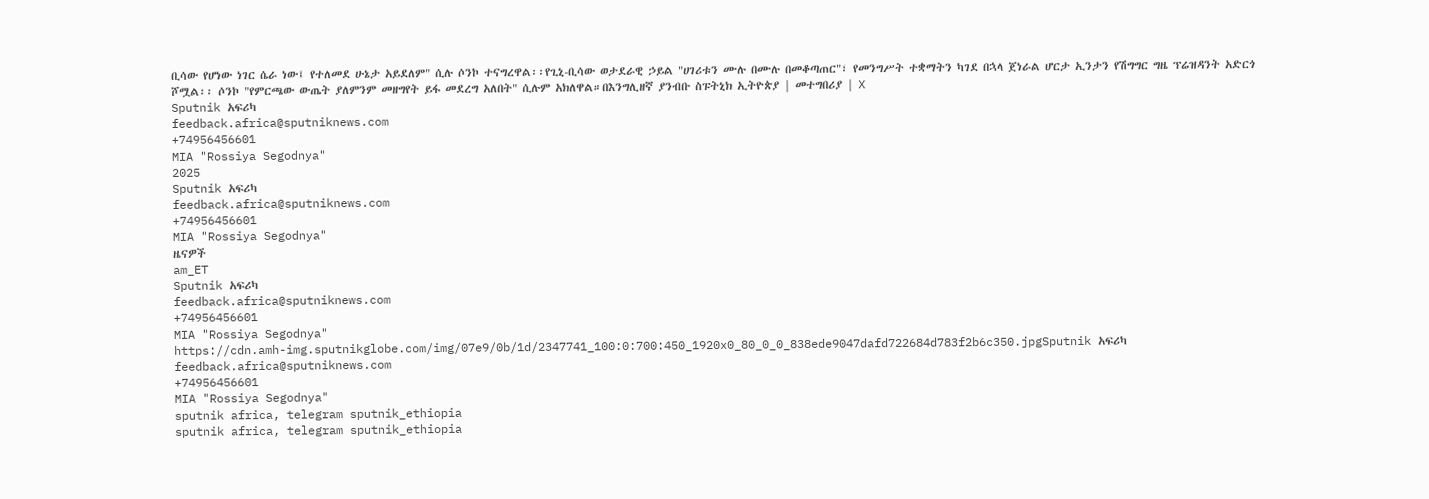ቢሳው የሆነው ነገር ሴራ ነው፤ የተለመደ ሁኔታ አይደለም" ሲሉ ሶንኮ ተናግረዋል፡፡የጊኒ-ቢሳው ወታደራዊ ኃይል "ሀገሪቱን ሙሉ በሙሉ በመቆጣጠር"፣ የመንግሥት ተቋማትን ካገደ በኋላ ጀነራል ሆርታ ኢንታን የሽግግር ግዜ ፕሬዝዳንት አድርጎ ሾሟል፡፡ ሶንኮ "የምርጫው ውጤት ያለምንም መዘግየት ይፋ መደረግ አለበት" ሲሉም አክለዋል።በእንግሊዘኛ ያንብቡ ስፑትኒክ ኢትዮጵያ | መተግበሪያ | X
Sputnik አፍሪካ
feedback.africa@sputniknews.com
+74956456601
MIA "Rossiya Segodnya"
2025
Sputnik አፍሪካ
feedback.africa@sputniknews.com
+74956456601
MIA "Rossiya Segodnya"
ዜናዎች
am_ET
Sputnik አፍሪካ
feedback.africa@sputniknews.com
+74956456601
MIA "Rossiya Segodnya"
https://cdn.amh-img.sputnikglobe.com/img/07e9/0b/1d/2347741_100:0:700:450_1920x0_80_0_0_838ede9047dafd722684d783f2b6c350.jpgSputnik አፍሪካ
feedback.africa@sputniknews.com
+74956456601
MIA "Rossiya Segodnya"
sputnik africa, telegram sputnik_ethiopia
sputnik africa, telegram sputnik_ethiopia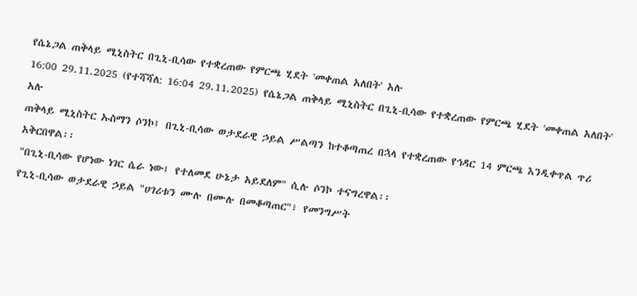የሴኔጋል ጠቅላይ ሚኒስትር በጊኒ-ቢሳው የተቋረጠው የምርጫ ሂደት 'መቀጠል አለበት' አሉ
16:00 29.11.2025 (የተሻሻለ: 16:04 29.11.2025) የሴኔጋል ጠቅላይ ሚኒስትር በጊኒ-ቢሳው የተቋረጠው የምርጫ ሂደት 'መቀጠል አለበት' አሉ
ጠቅላይ ሚኒስትር ኡስማን ሶንኮ፤ በጊኒ-ቢሳው ወታደራዊ ኃይል ሥልጣን ከተቆጣጠረ በኋላ የተቋረጠው የኅዳር 14 ምርጫ እንዲቀጥል ጥሪ አቅርበዋል፡፡
"በጊኒ-ቢሳው የሆነው ነገር ሴራ ነው፤ የተለመደ ሁኔታ አይደለም" ሲሉ ሶንኮ ተናግረዋል፡፡
የጊኒ-ቢሳው ወታደራዊ ኃይል "ሀገሪቱን ሙሉ በሙሉ በመቆጣጠር"፣ የመንግሥት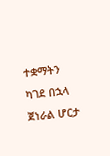ተቋማትን ካገደ በኋላ ጀነራል ሆርታ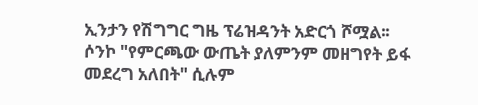ኢንታን የሽግግር ግዜ ፕሬዝዳንት አድርጎ ሾሟል፡፡
ሶንኮ "የምርጫው ውጤት ያለምንም መዘግየት ይፋ መደረግ አለበት" ሲሉም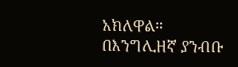አክለዋል።
በእንግሊዘኛ ያንብቡ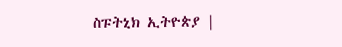ስፑትኒክ ኢትዮጵያ |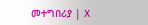መተግበሪያ | X